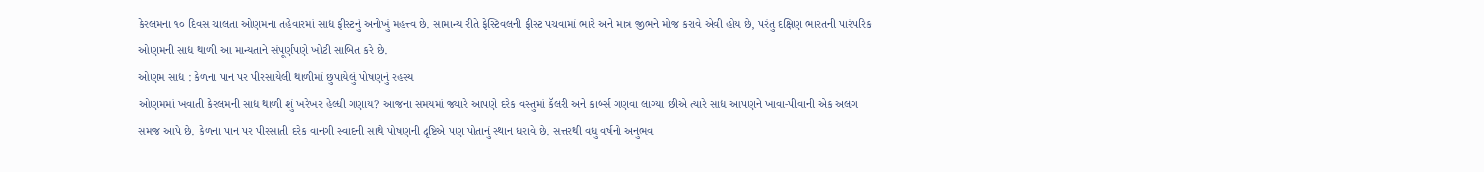કેરલમના ૧૦ દિવસ ચાલતા ઓણમના તહેવારમાં સાદ્ય ફીસ્ટનું અનોખું મહત્ત્વ છે. સામાન્ય રીતે ફેસ્ટિવલની ફીસ્ટ પચવામાં ભારે અને માત્ર જીભને મોજ કરાવે એવી હોય છે, પરંતુ દક્ષિણ ભારતની પારંપરિક ઓણમની સાદ્ય થાળી આ માન્યતાને સંપૂર્ણપણે ખોટી સાબિત કરે છે.
ઓણમ સાદ્ય : કેળના પાન પર પીરસાયેલી થાળીમાં છુપાયેલું પોષણનું રહસ્ય
ઓણમમાં ખવાતી કેરલમની સાદ્ય થાળી શું ખરેખર હેલ્ધી ગણાય? આજના સમયમાં જ્યારે આપણે દરેક વસ્તુમાં કૅલરી અને કાર્બ્સ ગણવા લાગ્યા છીએ ત્યારે સાદ્ય આપણને ખાવા-પીવાની એક અલગ સમજ આપે છે. કેળના પાન પર પીરસાતી દરેક વાનગી સ્વાદની સાથે પોષણની દૃષ્ટિએ પણ પોતાનું સ્થાન ધરાવે છે. સત્તરથી વધુ વર્ષનો અનુભવ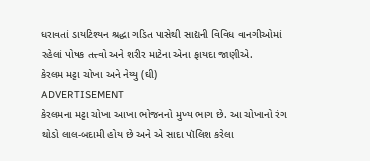ધરાવતાં ડાયટિશ્યન શ્રદ્ધા ગડિત પાસેથી સાદ્યની વિવિધ વાનગીઓમાં રહેલાં પોષક તત્ત્વો અને શરીર માટેના એના ફાયદા જાણીએ.
કેરલમ મટ્ટા ચોખા અને નેય્યુ (ઘી)
ADVERTISEMENT
કેરલમના મટ્ટા ચોખા આખા ભોજનનો મુખ્ય ભાગ છે. આ ચોખાનો રંગ થોડો લાલ-બદામી હોય છે અને એ સાદા પૉલિશ કરેલા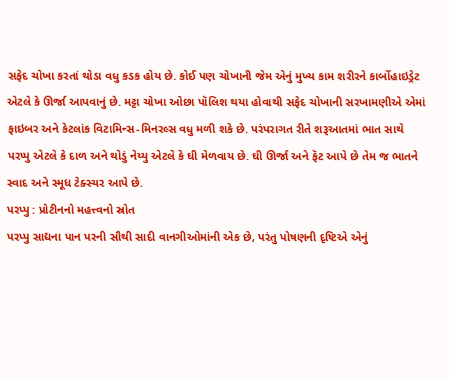સફેદ ચોખા કરતાં થોડા વધુ કડક હોય છે. કોઈ પણ ચોખાની જેમ એનું મુખ્ય કામ શરીરને કાર્બોહાઇડ્રેટ એટલે કે ઊર્જા આપવાનું છે. મટ્ટા ચોખા ઓછા પૉલિશ થયા હોવાથી સફેદ ચોખાની સરખામણીએ એમાં ફાઇબર અને કેટલાંક વિટામિન્સ-મિનરલ્સ વધુ મળી શકે છે. પરંપરાગત રીતે શરૂઆતમાં ભાત સાથે પરપ્પુ એટલે કે દાળ અને થોડું નેય્યુ એટલે કે ઘી મેળવાય છે. ઘી ઊર્જા અને ફૅટ આપે છે તેમ જ ભાતને સ્વાદ અને સ્મૂધ ટેક્સ્ચર આપે છે.
પરપ્પુ : પ્રોટીનનો મહત્ત્વનો સ્રોત
પરપ્પુ સાદ્યના પાન પરની સૌથી સાદી વાનગીઓમાંની એક છે, પરંતુ પોષણની દૃષ્ટિએ એનું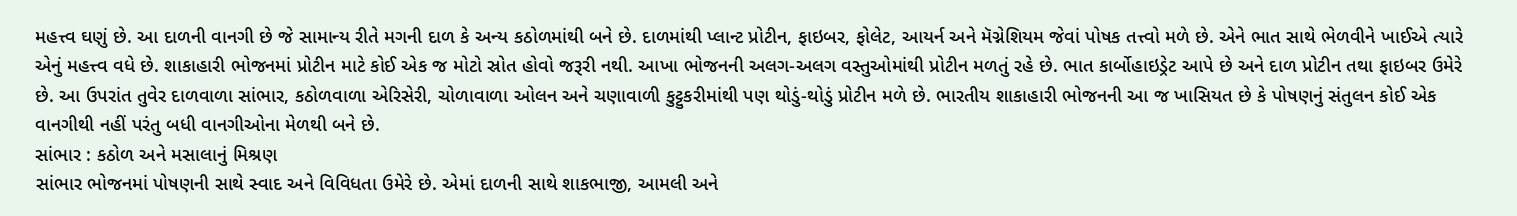મહત્ત્વ ઘણું છે. આ દાળની વાનગી છે જે સામાન્ય રીતે મગની દાળ કે અન્ય કઠોળમાંથી બને છે. દાળમાંથી પ્લાન્ટ પ્રોટીન, ફાઇબર, ફોલેટ, આયર્ન અને મૅગ્નેશિયમ જેવાં પોષક તત્ત્વો મળે છે. એને ભાત સાથે ભેળવીને ખાઈએ ત્યારે એનું મહત્ત્વ વધે છે. શાકાહારી ભોજનમાં પ્રોટીન માટે કોઈ એક જ મોટો સ્રોત હોવો જરૂરી નથી. આખા ભોજનની અલગ-અલગ વસ્તુઓમાંથી પ્રોટીન મળતું રહે છે. ભાત કાર્બોહાઇડ્રેટ આપે છે અને દાળ પ્રોટીન તથા ફાઇબર ઉમેરે છે. આ ઉપરાંત તુવેર દાળવાળા સાંભાર, કઠોળવાળા એરિસેરી, ચોળાવાળા ઓલન અને ચણાવાળી કુટ્ટુકરીમાંથી પણ થોડું-થોડું પ્રોટીન મળે છે. ભારતીય શાકાહારી ભોજનની આ જ ખાસિયત છે કે પોષણનું સંતુલન કોઈ એક વાનગીથી નહીં પરંતુ બધી વાનગીઓના મેળથી બને છે.
સાંભાર : કઠોળ અને મસાલાનું મિશ્રણ
સાંભાર ભોજનમાં પોષણની સાથે સ્વાદ અને વિવિધતા ઉમેરે છે. એમાં દાળની સાથે શાકભાજી, આમલી અને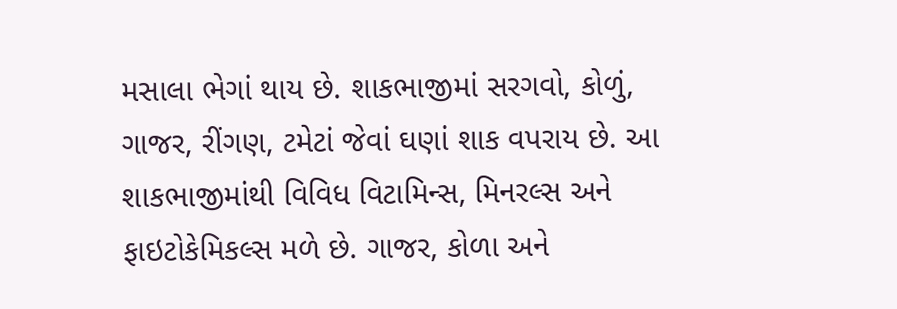મસાલા ભેગાં થાય છે. શાકભાજીમાં સરગવો, કોળું, ગાજર, રીંગણ, ટમેટાં જેવાં ઘણાં શાક વપરાય છે. આ શાકભાજીમાંથી વિવિધ વિટામિન્સ, મિનરલ્સ અને ફાઇટોકેમિકલ્સ મળે છે. ગાજર, કોળા અને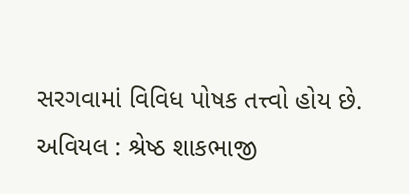સરગવામાં વિવિધ પોષક તત્ત્વો હોય છે.
અવિયલ : શ્રેષ્ઠ શાકભાજી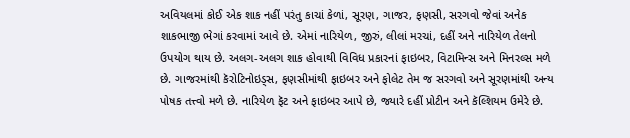અવિયલમાં કોઈ એક શાક નહીં પરંતુ કાચાં કેળાં, સૂરણ, ગાજર, ફણસી, સરગવો જેવાં અનેક શાકભાજી ભેગાં કરવામાં આવે છે. એમાં નારિયેળ, જીરું, લીલાં મરચાં, દહીં અને નારિયેળ તેલનો ઉપયોગ થાય છે. અલગ-અલગ શાક હોવાથી વિવિધ પ્રકારનાં ફાઇબર, વિટામિન્સ અને મિનરલ્સ મળે છે. ગાજરમાંથી કૅરોટિનોઇડ્સ, ફણસીમાંથી ફાઇબર અને ફોલેટ તેમ જ સરગવો અને સૂરણમાંથી અન્ય પોષક તત્ત્વો મળે છે. નારિયેળ ફૅટ અને ફાઇબર આપે છે, જ્યારે દહીં પ્રોટીન અને કૅલ્શિયમ ઉમેરે છે.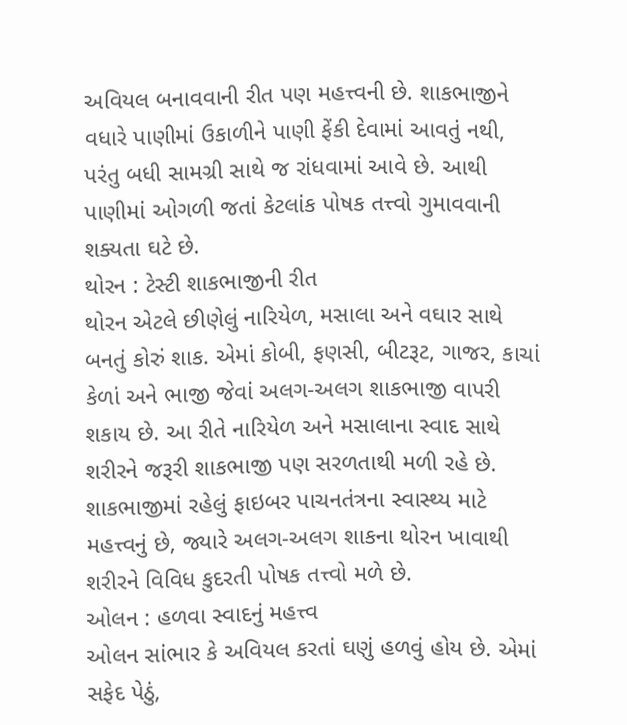અવિયલ બનાવવાની રીત પણ મહત્ત્વની છે. શાકભાજીને વધારે પાણીમાં ઉકાળીને પાણી ફેંકી દેવામાં આવતું નથી, પરંતુ બધી સામગ્રી સાથે જ રાંધવામાં આવે છે. આથી પાણીમાં ઓગળી જતાં કેટલાંક પોષક તત્ત્વો ગુમાવવાની શક્યતા ઘટે છે.
થોરન : ટેસ્ટી શાકભાજીની રીત
થોરન એટલે છીણેલું નારિયેળ, મસાલા અને વઘાર સાથે બનતું કોરું શાક. એમાં કોબી, ફણસી, બીટરૂટ, ગાજર, કાચાં કેળાં અને ભાજી જેવાં અલગ-અલગ શાકભાજી વાપરી શકાય છે. આ રીતે નારિયેળ અને મસાલાના સ્વાદ સાથે શરીરને જરૂરી શાકભાજી પણ સરળતાથી મળી રહે છે. શાકભાજીમાં રહેલું ફાઇબર પાચનતંત્રના સ્વાસ્થ્ય માટે મહત્ત્વનું છે, જ્યારે અલગ-અલગ શાકના થોરન ખાવાથી શરીરને વિવિધ કુદરતી પોષક તત્ત્વો મળે છે.
ઓલન : હળવા સ્વાદનું મહત્ત્વ
ઓલન સાંભાર કે અવિયલ કરતાં ઘણું હળવું હોય છે. એમાં સફેદ પેઠું,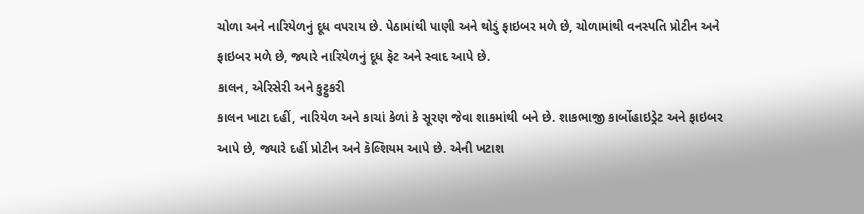ચોળા અને નારિયેળનું દૂધ વપરાય છે. પેઠામાંથી પાણી અને થોડું ફાઇબર મળે છે, ચોળામાંથી વનસ્પતિ પ્રોટીન અને ફાઇબર મળે છે, જ્યારે નારિયેળનું દૂધ ફૅટ અને સ્વાદ આપે છે.
કાલન, એરિસેરી અને કુટ્ટુકરી
કાલન ખાટા દહીં, નારિયેળ અને કાચાં કેળાં કે સૂરણ જેવા શાકમાંથી બને છે. શાકભાજી કાર્બોહાઇડ્રેટ અને ફાઇબર આપે છે, જ્યારે દહીં પ્રોટીન અને કૅલ્શિયમ આપે છે. એની ખટાશ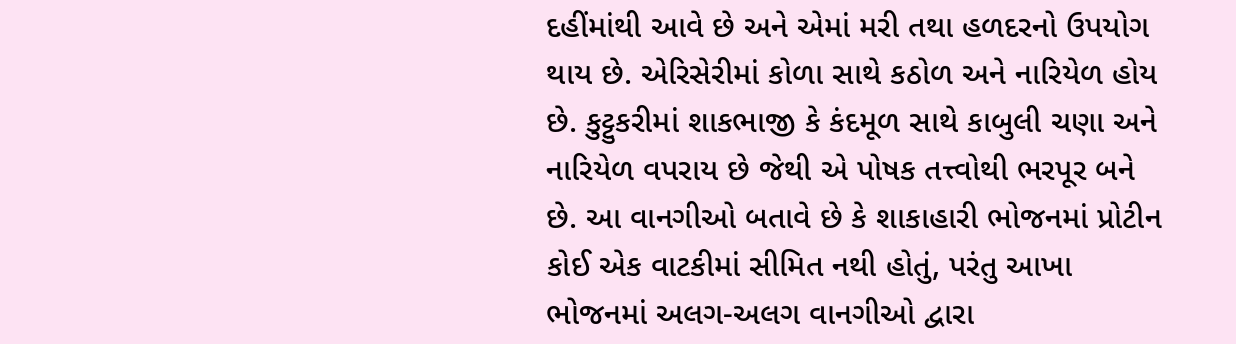દહીંમાંથી આવે છે અને એમાં મરી તથા હળદરનો ઉપયોગ થાય છે. એરિસેરીમાં કોળા સાથે કઠોળ અને નારિયેળ હોય છે. કુટ્ટુકરીમાં શાકભાજી કે કંદમૂળ સાથે કાબુલી ચણા અને નારિયેળ વપરાય છે જેથી એ પોષક તત્ત્વોથી ભરપૂર બને છે. આ વાનગીઓ બતાવે છે કે શાકાહારી ભોજનમાં પ્રોટીન કોઈ એક વાટકીમાં સીમિત નથી હોતું, પરંતુ આખા ભોજનમાં અલગ-અલગ વાનગીઓ દ્વારા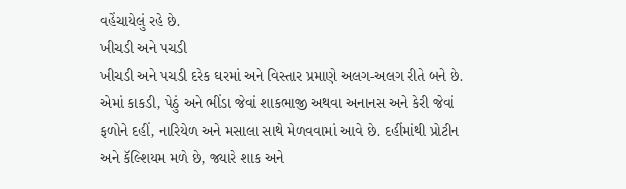વહેંચાયેલું રહે છે.
ખીચડી અને પચડી
ખીચડી અને પચડી દરેક ઘરમાં અને વિસ્તાર પ્રમાણે અલગ-અલગ રીતે બને છે. એમાં કાકડી, પેઠું અને ભીંડા જેવાં શાકભાજી અથવા અનાનસ અને કેરી જેવાં ફળોને દહીં, નારિયેળ અને મસાલા સાથે મેળવવામાં આવે છે. દહીંમાંથી પ્રોટીન અને કૅલ્શિયમ મળે છે, જ્યારે શાક અને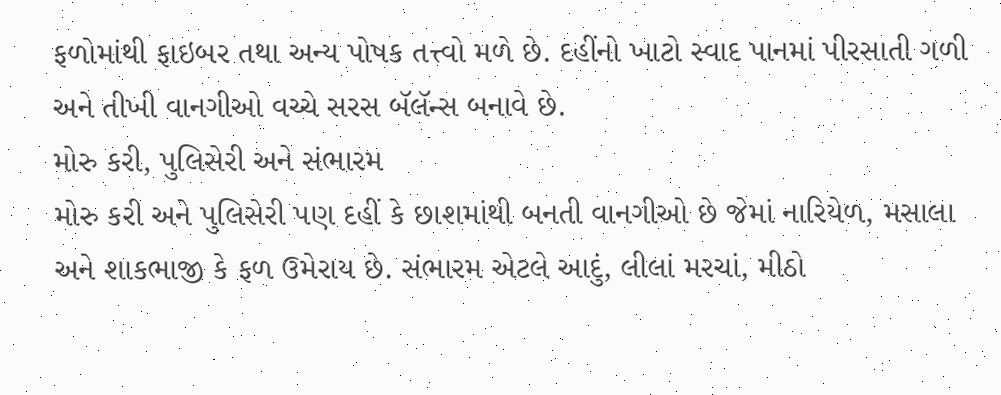ફળોમાંથી ફાઇબર તથા અન્ય પોષક તત્ત્વો મળે છે. દહીંનો ખાટો સ્વાદ પાનમાં પીરસાતી ગળી અને તીખી વાનગીઓ વચ્ચે સરસ બૅલૅન્સ બનાવે છે.
મોરુ કરી, પુલિસેરી અને સંભારમ
મોરુ કરી અને પુલિસેરી પણ દહીં કે છાશમાંથી બનતી વાનગીઓ છે જેમાં નારિયેળ, મસાલા અને શાકભાજી કે ફળ ઉમેરાય છે. સંભારમ એટલે આદું, લીલાં મરચાં, મીઠો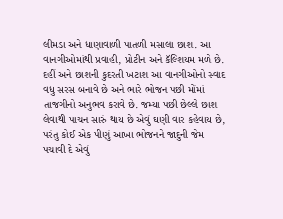લીમડા અને ધાણાવાળી પાતળી મસાલા છાશ. આ વાનગીઓમાંથી પ્રવાહી, પ્રોટીન અને કૅલ્શિયમ મળે છે. દહીં અને છાશની કુદરતી ખટાશ આ વાનગીઓનો સ્વાદ વધુ સરસ બનાવે છે અને ભારે ભોજન પછી મોંમાં તાજગીનો અનુભવ કરાવે છે. જમ્યા પછી છેલ્લે છાશ લેવાથી પાચન સારું થાય છે એવું ઘણી વાર કહેવાય છે, પરંતુ કોઈ એક પીણું આખા ભોજનને જાદુની જેમ પચાવી દે એવું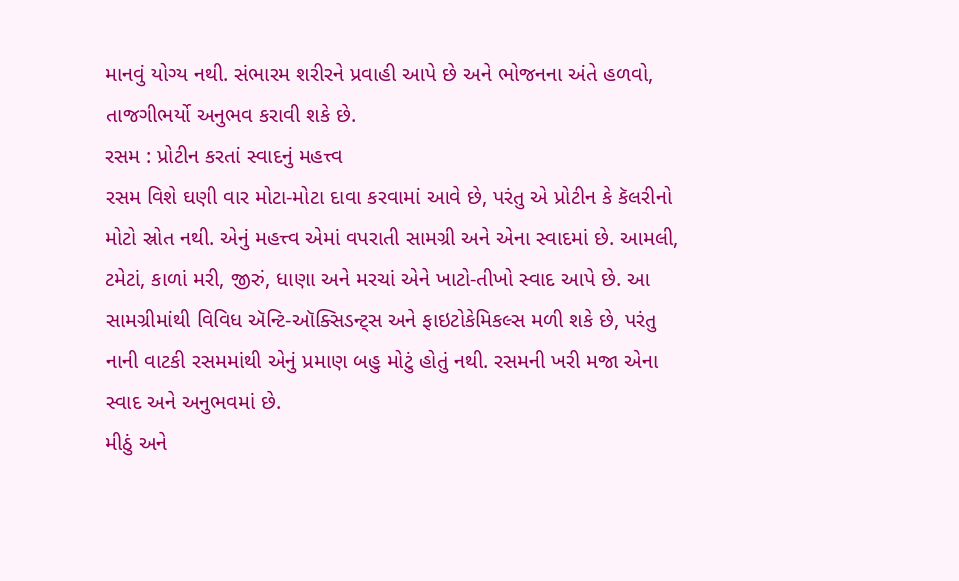માનવું યોગ્ય નથી. સંભારમ શરીરને પ્રવાહી આપે છે અને ભોજનના અંતે હળવો, તાજગીભર્યો અનુભવ કરાવી શકે છે.
રસમ : પ્રોટીન કરતાં સ્વાદનું મહત્ત્વ
રસમ વિશે ઘણી વાર મોટા-મોટા દાવા કરવામાં આવે છે, પરંતુ એ પ્રોટીન કે કૅલરીનો મોટો સ્રોત નથી. એનું મહત્ત્વ એમાં વપરાતી સામગ્રી અને એના સ્વાદમાં છે. આમલી, ટમેટાં, કાળાં મરી, જીરું, ધાણા અને મરચાં એને ખાટો-તીખો સ્વાદ આપે છે. આ સામગ્રીમાંથી વિવિધ ઍન્ટિ-ઑક્સિડન્ટ્સ અને ફાઇટોકેમિકલ્સ મળી શકે છે, પરંતુ નાની વાટકી રસમમાંથી એનું પ્રમાણ બહુ મોટું હોતું નથી. રસમની ખરી મજા એના સ્વાદ અને અનુભવમાં છે.
મીઠું અને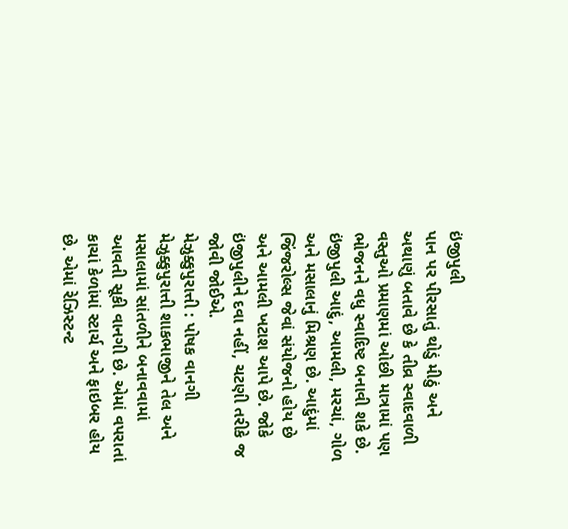ઇંજીપુલી
પાન પર પીરસાતું થોડું મીઠું અને અથાણું બતાવે છે કે તીવ્ર સ્વાદવાળી વસ્તુઓ પ્રમાણમાં ઓછી માત્રામાં પણ ભોજનને વધુ સ્વાદિષ્ટ બનાવી શકે છે. ઇંજીપુલી આદું, આમલી, મરચાં, ગોળ અને મસાલાનું મિશ્રણ છે. આદુંમાં જિંજરોલ્સ જેવાં સંયોજનો હોય છે અને આમલી ખટાશ આપે છે. જોકે ઇંજીપુલીને દવા નહીં, ચટણી તરીકે જ જોવી જોઈએ.
મેઝુક્કુપુરાત્તી : પોષક વાનગી
મેઝુક્કુપુરાત્તી શાકભાજીને તેલ અને મસાલામાં સાંતળીને બનાવવામાં આવતી સૂકી વાનગી છે. એમાં વપરાતાં કાચાં કેળાંમાં સ્ટાર્ચ અને ફાઇબર હોય છે. એમાં રેઝિસ્ટન્ટ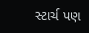સ્ટાર્ચ પણ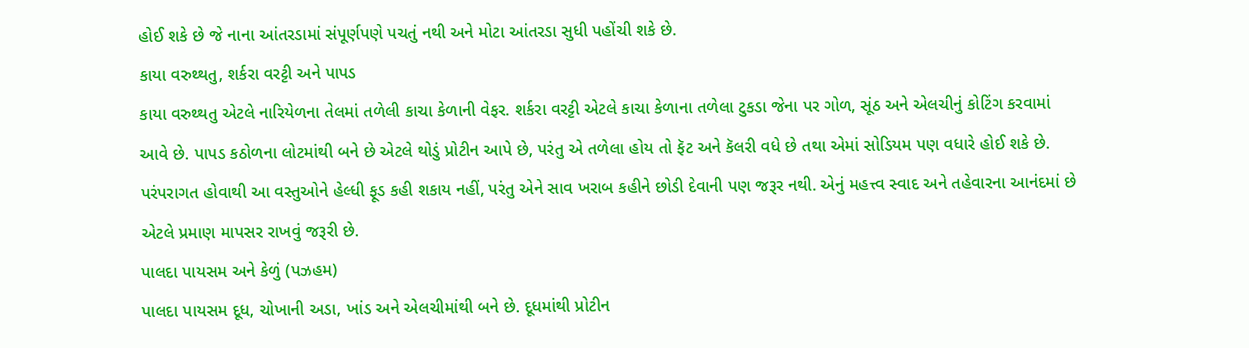હોઈ શકે છે જે નાના આંતરડામાં સંપૂર્ણપણે પચતું નથી અને મોટા આંતરડા સુધી પહોંચી શકે છે.
કાયા વરુથ્થતુ, શર્કરા વરટ્ટી અને પાપડ
કાયા વરુથ્થતુ એટલે નારિયેળના તેલમાં તળેલી કાચા કેળાની વેફર. શર્કરા વરટ્ટી એટલે કાચા કેળાના તળેલા ટુકડા જેના પર ગોળ, સૂંઠ અને એલચીનું કોટિંગ કરવામાં આવે છે. પાપડ કઠોળના લોટમાંથી બને છે એટલે થોડું પ્રોટીન આપે છે, પરંતુ એ તળેલા હોય તો ફૅટ અને કૅલરી વધે છે તથા એમાં સોડિયમ પણ વધારે હોઈ શકે છે. પરંપરાગત હોવાથી આ વસ્તુઓને હેલ્ધી ફૂડ કહી શકાય નહીં, પરંતુ એને સાવ ખરાબ કહીને છોડી દેવાની પણ જરૂર નથી. એનું મહત્ત્વ સ્વાદ અને તહેવારના આનંદમાં છે એટલે પ્રમાણ માપસર રાખવું જરૂરી છે.
પાલદા પાયસમ અને કેળું (પઝહમ)
પાલદા પાયસમ દૂધ, ચોખાની અડા, ખાંડ અને એલચીમાંથી બને છે. દૂધમાંથી પ્રોટીન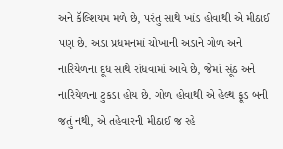અને કૅલ્શિયમ મળે છે, પરંતુ સાથે ખાંડ હોવાથી એ મીઠાઈ પણ છે. અડા પ્રધમનમાં ચોખાની અડાને ગોળ અને નારિયેળના દૂધ સાથે રાંધવામાં આવે છે, જેમાં સૂંઠ અને નારિયેળના ટુકડા હોય છે. ગોળ હોવાથી એ હેલ્થ ફૂડ બની જતું નથી, એ તહેવારની મીઠાઈ જ રહે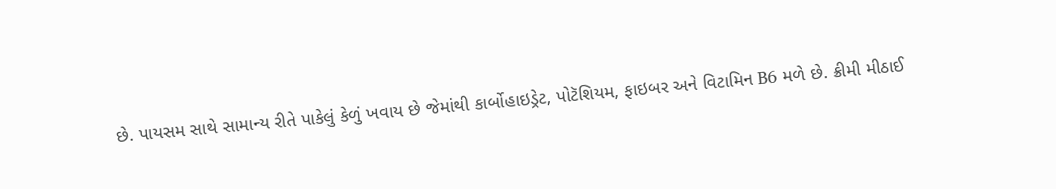છે. પાયસમ સાથે સામાન્ય રીતે પાકેલું કેળું ખવાય છે જેમાંથી કાર્બોહાઇડ્રેટ, પોટૅશિયમ, ફાઇબર અને વિટામિન B6 મળે છે. ક્રીમી મીઠાઈ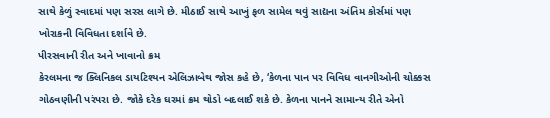સાથે કેળું સ્વાદમાં પણ સરસ લાગે છે. મીઠાઈ સાથે આખું ફળ સામેલ થવું સાદ્યના અંતિમ કોર્સમાં પણ ખોરાકની વિવિધતા દર્શાવે છે.
પીરસવાની રીત અને ખાવાનો ક્રમ
કેરલમના જ ક્લિનિકલ ડાયટિશ્યન એલિઝાબેથ જોસ કહે છે, ‘કેળના પાન પર વિવિધ વાનગીઓની ચોક્કસ ગોઠવણીની પરંપરા છે. જોકે દરેક ઘરમાં ક્રમ થોડો બદલાઈ શકે છે. કેળના પાનને સામાન્ય રીતે એનો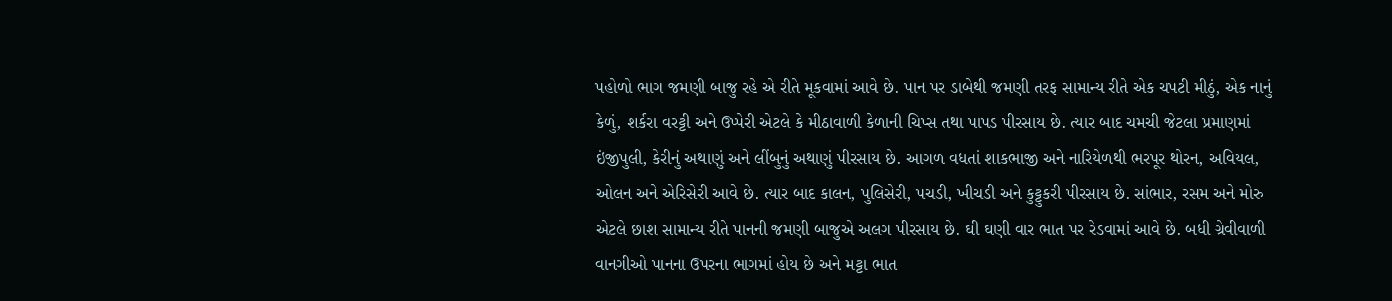પહોળો ભાગ જમણી બાજુ રહે એ રીતે મૂકવામાં આવે છે. પાન પર ડાબેથી જમણી તરફ સામાન્ય રીતે એક ચપટી મીઠું, એક નાનું કેળું, શર્કરા વરટ્ટી અને ઉપ્પેરી એટલે કે મીઠાવાળી કેળાની ચિપ્સ તથા પાપડ પીરસાય છે. ત્યાર બાદ ચમચી જેટલા પ્રમાણમાં ઇંજીપુલી, કેરીનું અથાણું અને લીંબુનું અથાણું પીરસાય છે. આગળ વધતાં શાકભાજી અને નારિયેળથી ભરપૂર થોરન, અવિયલ, ઓલન અને એરિસેરી આવે છે. ત્યાર બાદ કાલન, પુલિસેરી, પચડી, ખીચડી અને કુટ્ટુકરી પીરસાય છે. સાંભાર, રસમ અને મોરુ એટલે છાશ સામાન્ય રીતે પાનની જમણી બાજુએ અલગ પીરસાય છે. ઘી ઘણી વાર ભાત પર રેડવામાં આવે છે. બધી ગ્રેવીવાળી વાનગીઓ પાનના ઉપરના ભાગમાં હોય છે અને મટ્ટા ભાત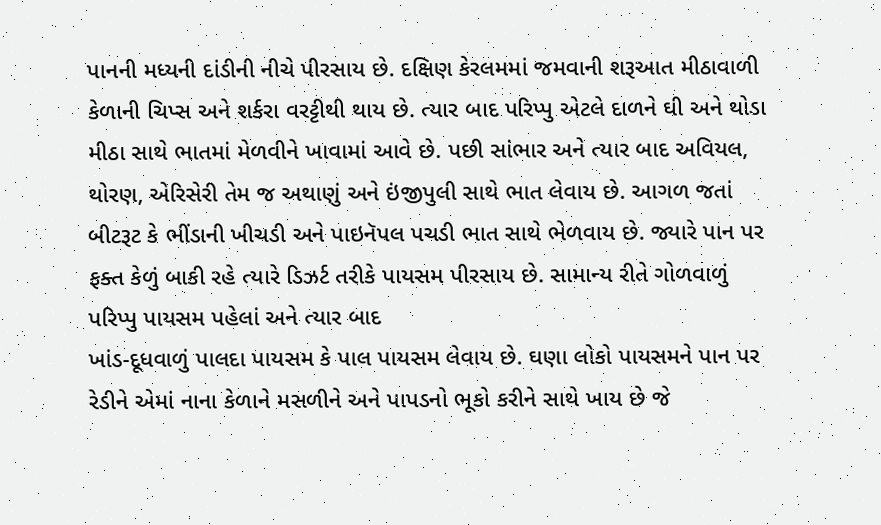પાનની મધ્યની દાંડીની નીચે પીરસાય છે. દક્ષિણ કેરલમમાં જમવાની શરૂઆત મીઠાવાળી કેળાની ચિપ્સ અને શર્કરા વરટ્ટીથી થાય છે. ત્યાર બાદ પરિપ્પુ એટલે દાળને ઘી અને થોડા મીઠા સાથે ભાતમાં મેળવીને ખાવામાં આવે છે. પછી સાંભાર અને ત્યાર બાદ અવિયલ, થોરણ, એરિસેરી તેમ જ અથાણું અને ઇંજીપુલી સાથે ભાત લેવાય છે. આગળ જતાં બીટરૂટ કે ભીંડાની ખીચડી અને પાઇનૅપલ પચડી ભાત સાથે ભેળવાય છે. જ્યારે પાન પર ફક્ત કેળું બાકી રહે ત્યારે ડિઝર્ટ તરીકે પાયસમ પીરસાય છે. સામાન્ય રીતે ગોળવાળું પરિપ્પુ પાયસમ પહેલાં અને ત્યાર બાદ
ખાંડ-દૂધવાળું પાલદા પાયસમ કે પાલ પાયસમ લેવાય છે. ઘણા લોકો પાયસમને પાન પર રેડીને એમાં નાના કેળાને મસળીને અને પાપડનો ભૂકો કરીને સાથે ખાય છે જે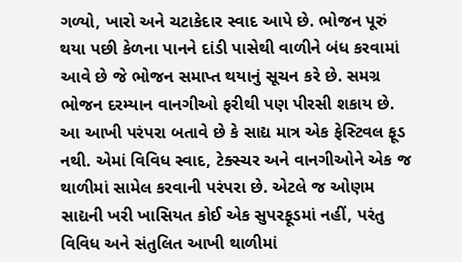ગળ્યો, ખારો અને ચટાકેદાર સ્વાદ આપે છે. ભોજન પૂરું થયા પછી કેળના પાનને દાંડી પાસેથી વાળીને બંધ કરવામાં આવે છે જે ભોજન સમાપ્ત થયાનું સૂચન કરે છે. સમગ્ર ભોજન દરમ્યાન વાનગીઓ ફરીથી પણ પીરસી શકાય છે. આ આખી પરંપરા બતાવે છે કે સાદ્ય માત્ર એક ફેસ્ટિવલ ફૂડ નથી. એમાં વિવિધ સ્વાદ, ટેક્સ્ચર અને વાનગીઓને એક જ થાળીમાં સામેલ કરવાની પરંપરા છે. એટલે જ ઓણમ સાદ્યની ખરી ખાસિયત કોઈ એક સુપરફૂડમાં નહીં, પરંતુ વિવિધ અને સંતુલિત આખી થાળીમાં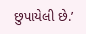છુપાયેલી છે.’